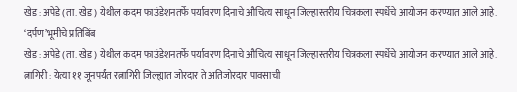खेड : अपेडे (ता. खेड) येथील कदम फाउंडेशनतर्फे पर्यावरण दिनाचे औचित्य साधून जिल्हास्तरीय चित्रकला स्पर्धेचे आयोजन करण्यात आले आहे.
‘दर्पण’भूमीचे प्रतिबिंब
खेड : अपेडे (ता. खेड) येथील कदम फाउंडेशनतर्फे पर्यावरण दिनाचे औचित्य साधून जिल्हास्तरीय चित्रकला स्पर्धेचे आयोजन करण्यात आले आहे.
त्नागिरी : येत्या ११ जूनपर्यंत रत्नागिरी जिल्ह्यात जोरदार ते अतिजोरदार पावसाची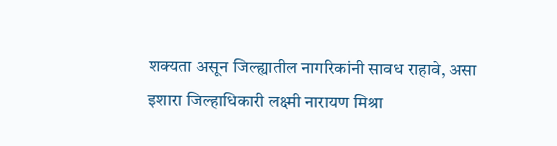शक्यता असून जिल्ह्यातील नागरिकांनी सावध राहावे, असा इशारा जिल्हाधिकारी लक्ष्मी नारायण मिश्रा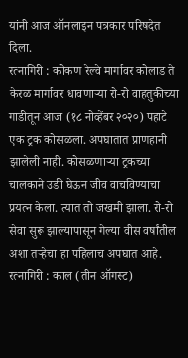यांनी आज ऑनलाइन पत्रकार परिषदेत दिला.
रत्नागिरी : कोकण रेल्वे मार्गावर कोलाड ते केरळ मार्गावर धावणाऱ्या रो-रो वाहतुकीच्या गाडीतून आज (१८ नोव्हेंबर २०२०) पहाटे एक ट्रक कोसळला. अपघातात प्राणहानी झालेली नाही. कोसळणाऱ्या ट्रकच्या चालकाने उडी घेऊन जीव वाचविण्याचा प्रयत्न केला. त्यात तो जखमी झाला. रो-रो सेवा सुरू झाल्यापासून गेल्या वीस वर्षांतील अशा तऱ्हेचा हा पहिलाच अपघात आहे.
रत्नागिरी : काल (तीन ऑगस्ट)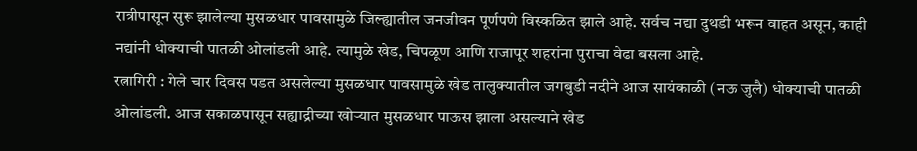रात्रीपासून सुरू झालेल्या मुसळधार पावसामुळे जिल्ह्यातील जनजीवन पूर्णपणे विस्कळित झाले आहे. सर्वच नद्या दुथडी भरून वाहत असून, काही नद्यांनी धोक्याची पातळी ओलांडली आहे. त्यामुळे खेड, चिपळूण आणि राजापूर शहरांना पुराचा वेढा बसला आहे.
रत्नागिरी : गेले चार दिवस पडत असलेल्या मुसळधार पावसामुळे खेड तालुक्यातील जगबुडी नदीने आज सायंकाळी (नऊ जुलै) धोक्याची पातळी ओलांडली. आज सकाळपासून सह्याद्रीच्या खोऱ्यात मुसळधार पाऊस झाला असल्याने खेड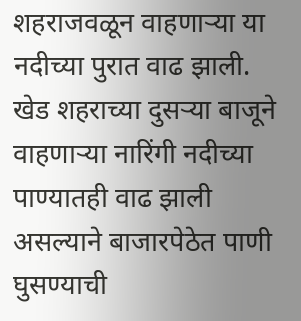शहराजवळून वाहणाऱ्या या नदीच्या पुरात वाढ झाली. खेड शहराच्या दुसऱ्या बाजूने वाहणाऱ्या नारिंगी नदीच्या पाण्यातही वाढ झाली असल्याने बाजारपेठेत पाणी घुसण्याची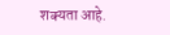शक्यता आहे.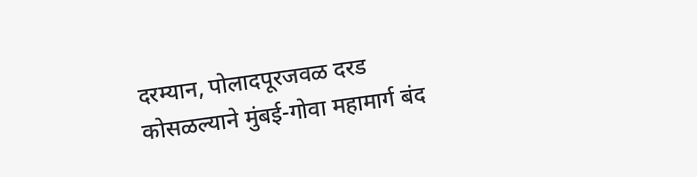दरम्यान, पोलादपूरजवळ दरड कोसळल्याने मुंबई-गोवा महामार्ग बंद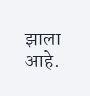झाला आहे.